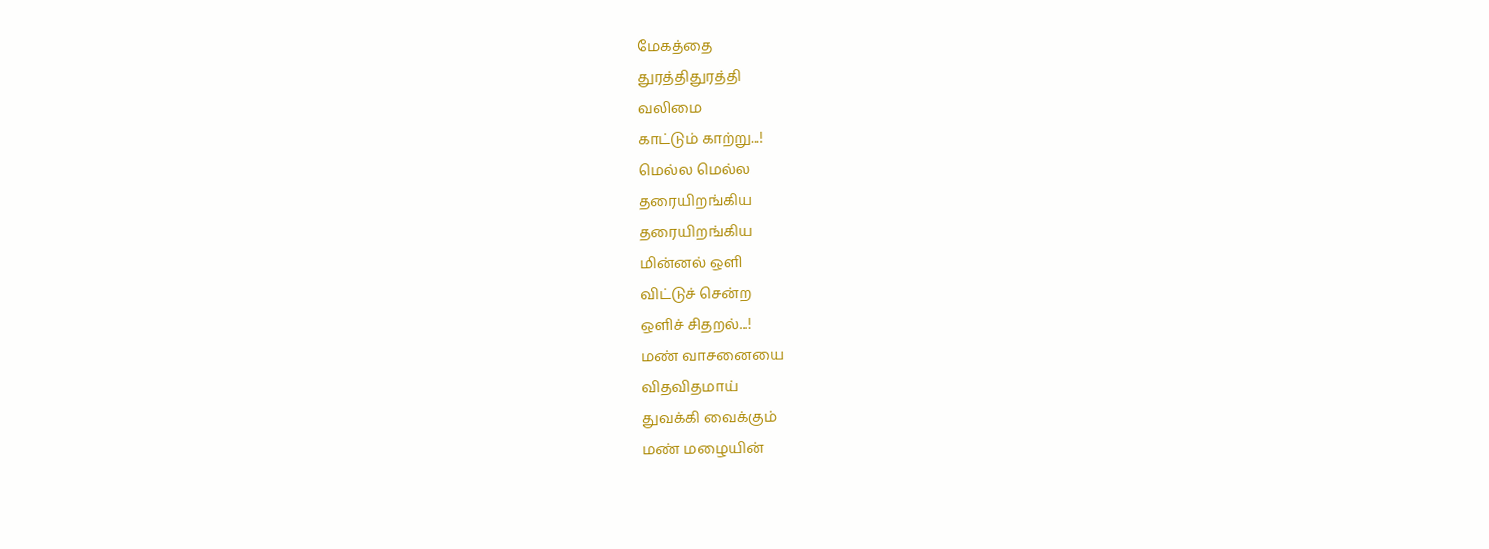மேகத்தை
துரத்திதுரத்தி
வலிமை
காட்டும் காற்று...!
மெல்ல மெல்ல
தரையிறங்கிய
தரையிறங்கிய
மின்னல் ஒளி
விட்டுச் சென்ற
ஒளிச் சிதறல்...!
மண் வாசனையை
விதவிதமாய்
துவக்கி வைக்கும்
மண் மழையின்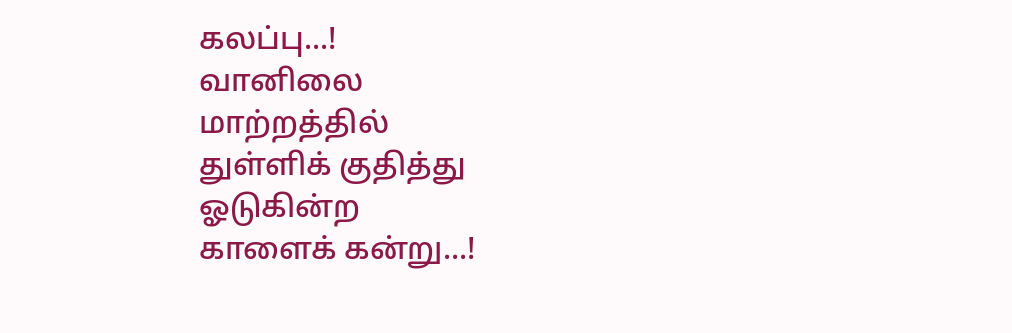கலப்பு...!
வானிலை
மாற்றத்தில்
துள்ளிக் குதித்து
ஓடுகின்ற
காளைக் கன்று...!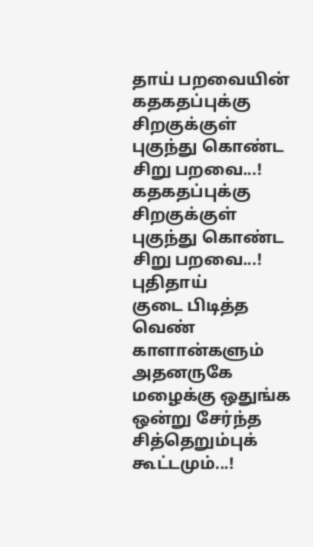தாய் பறவையின்
கதகதப்புக்கு
சிறகுக்குள்
புகுந்து கொண்ட
சிறு பறவை...!
கதகதப்புக்கு
சிறகுக்குள்
புகுந்து கொண்ட
சிறு பறவை...!
புதிதாய்
குடை பிடித்த
வெண் காளான்களும்
அதனருகே
மழைக்கு ஒதுங்க
ஒன்று சேர்ந்த
சித்தெறும்புக்
கூட்டமும்...!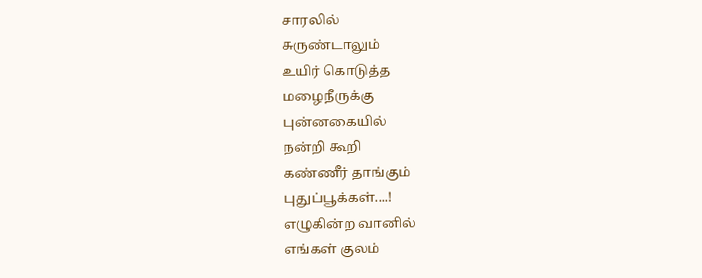சாரலில்
சுருண்டாலும்
உயிர் கொடுத்த
மழைநீருக்கு
புன்னகையில்
நன்றி கூறி
கண்ணீர் தாங்கும்
புதுப்பூக்கள்....!
எழுகின்ற வானில்
எங்கள் குலம்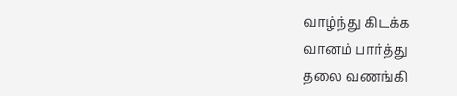வாழ்ந்து கிடக்க
வானம் பார்த்து
தலை வணங்கி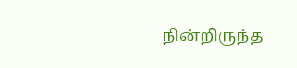நின்றிருந்த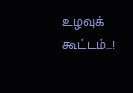உழவுக் கூட்டம்...!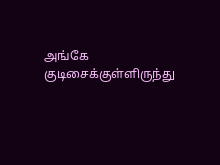அங்கே
குடிசைக்குள்ளிருந்து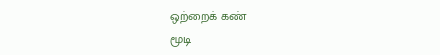ஒற்றைக் கண்
மூடி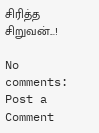சிரித்த
சிறுவன்...!

No comments:
Post a Comment